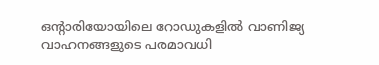ഒൻ്റാരിയോയിലെ റോഡുകളിൽ വാണിജ്യ വാഹനങ്ങളുടെ പരമാവധി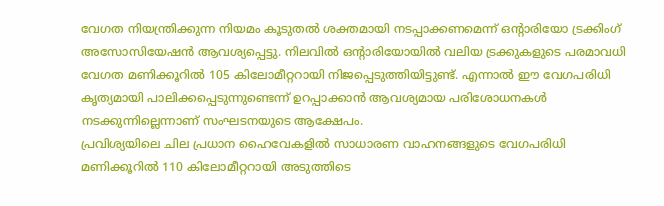വേഗത നിയന്ത്രിക്കുന്ന നിയമം കൂടുതൽ ശക്തമായി നടപ്പാക്കണമെന്ന് ഒൻ്റാരിയോ ട്രക്കിംഗ് അസോസിയേഷൻ ആവശ്യപ്പെട്ടു. നിലവിൽ ഒൻ്റാരിയോയിൽ വലിയ ട്രക്കുകളുടെ പരമാവധി വേഗത മണിക്കൂറിൽ 105 കിലോമീറ്ററായി നിജപ്പെടുത്തിയിട്ടുണ്ട്. എന്നാൽ ഈ വേഗപരിധി കൃത്യമായി പാലിക്കപ്പെടുന്നുണ്ടെന്ന് ഉറപ്പാക്കാൻ ആവശ്യമായ പരിശോധനകൾ നടക്കുന്നില്ലെന്നാണ് സംഘടനയുടെ ആക്ഷേപം.
പ്രവിശ്യയിലെ ചില പ്രധാന ഹൈവേകളിൽ സാധാരണ വാഹനങ്ങളുടെ വേഗപരിധി മണിക്കൂറിൽ 110 കിലോമീറ്ററായി അടുത്തിടെ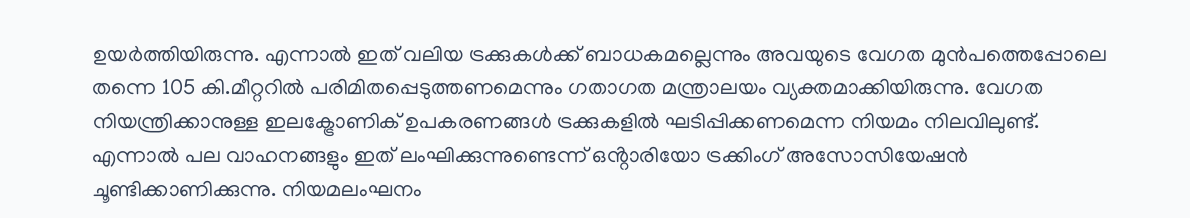ഉയർത്തിയിരുന്നു. എന്നാൽ ഇത് വലിയ ട്രക്കുകൾക്ക് ബാധകമല്ലെന്നും അവയുടെ വേഗത മുൻപത്തെപ്പോലെ തന്നെ 105 കി.മീറ്ററിൽ പരിമിതപ്പെടുത്തണമെന്നും ഗതാഗത മന്ത്രാലയം വ്യക്തമാക്കിയിരുന്നു. വേഗത നിയന്ത്രിക്കാനുള്ള ഇലക്ട്രോണിക് ഉപകരണങ്ങൾ ട്രക്കുകളിൽ ഘടിപ്പിക്കണമെന്ന നിയമം നിലവിലുണ്ട്. എന്നാൽ പല വാഹനങ്ങളും ഇത് ലംഘിക്കുന്നുണ്ടെന്ന് ഒൻ്റാരിയോ ട്രക്കിംഗ് അസോസിയേഷൻ ചൂണ്ടിക്കാണിക്കുന്നു. നിയമലംഘനം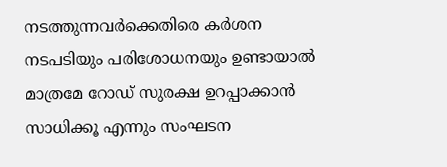നടത്തുന്നവർക്കെതിരെ കർശന നടപടിയും പരിശോധനയും ഉണ്ടായാൽ മാത്രമേ റോഡ് സുരക്ഷ ഉറപ്പാക്കാൻ സാധിക്കൂ എന്നും സംഘടന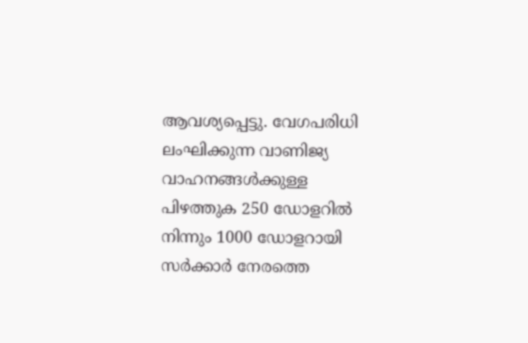ആവശ്യപ്പെട്ടു. വേഗപരിധി ലംഘിക്കുന്ന വാണിജ്യ വാഹനങ്ങൾക്കുള്ള പിഴത്തുക 250 ഡോളറിൽ നിന്നും 1000 ഡോളറായി സർക്കാർ നേരത്തെ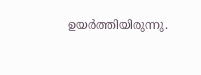ഉയർത്തിയിരുന്നു.